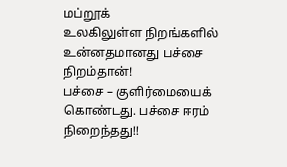மப்றூக்
உலகிலுள்ள நிறங்களில் உன்னதமானது பச்சை நிறம்தான்!
பச்சை – குளிர்மையைக் கொண்டது. பச்சை ஈரம் நிறைந்தது!!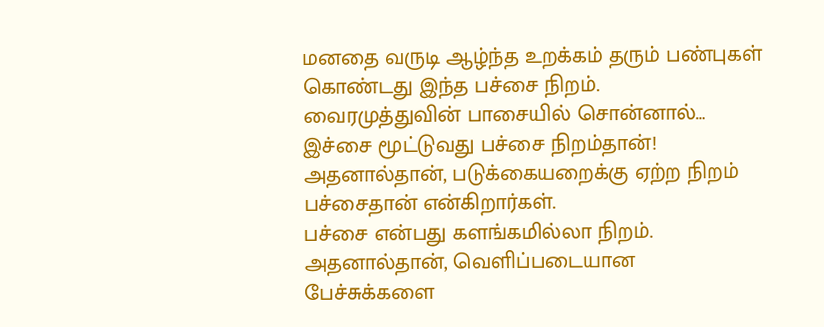மனதை வருடி ஆழ்ந்த உறக்கம் தரும் பண்புகள் கொண்டது இந்த பச்சை நிறம்.
வைரமுத்துவின் பாசையில் சொன்னால்…
இச்சை மூட்டுவது பச்சை நிறம்தான்!
அதனால்தான், படுக்கையறைக்கு ஏற்ற நிறம் பச்சைதான் என்கிறார்கள்.
பச்சை என்பது களங்கமில்லா நிறம். அதனால்தான், வெளிப்படையான பேச்சுக்களை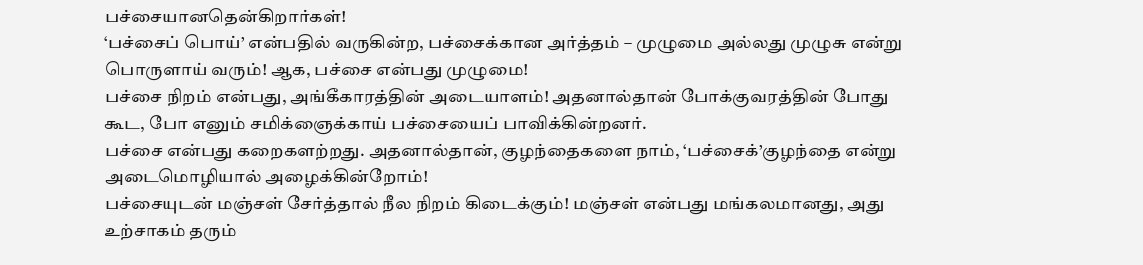பச்சையானதென்கிறார்கள்!
‘பச்சைப் பொய்’ என்பதில் வருகின்ற, பச்சைக்கான அர்த்தம் – முழுமை அல்லது முழுசு என்று பொருளாய் வரும்! ஆக, பச்சை என்பது முழுமை!
பச்சை நிறம் என்பது, அங்கீகாரத்தின் அடையாளம்! அதனால்தான் போக்குவரத்தின் போது கூட, போ எனும் சமிக்ஞைக்காய் பச்சையைப் பாவிக்கின்றனர்.
பச்சை என்பது கறைகளற்றது. அதனால்தான், குழந்தைகளை நாம், ‘பச்சைக்’குழந்தை என்று அடைமொழியால் அழைக்கின்றோம்!
பச்சையுடன் மஞ்சள் சேர்த்தால் நீல நிறம் கிடைக்கும்! மஞ்சள் என்பது மங்கலமானது, அது உற்சாகம் தரும்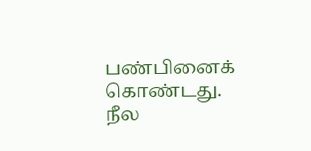பண்பினைக் கொண்டது. நீல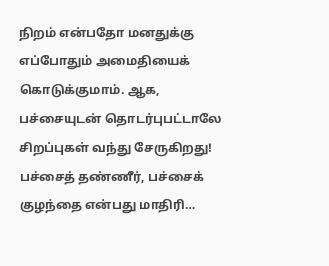நிறம் என்பதோ மனதுக்கு எப்போதும் அமைதியைக் கொடுக்குமாம். ஆக, பச்சையுடன் தொடர்புபட்டாலே சிறப்புகள் வந்து சேருகிறது!
பச்சைத் தண்ணீர், பச்சைக் குழந்தை என்பது மாதிரி…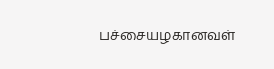பச்சையழகானவள்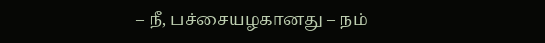– நீ, பச்சையழகானது – நம்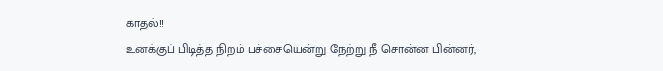காதல்!!
உனக்குப் பிடித்த நிறம் பச்சையென்று நேற்று நீ சொன்ன பின்னர்,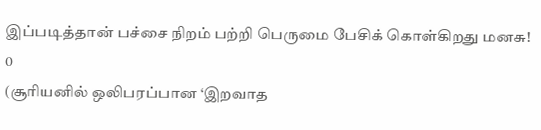இப்படித்தான் பச்சை நிறம் பற்றி பெருமை பேசிக் கொள்கிறது மனசு!
0
(சூரியனில் ஒலிபரப்பான ‘இறவாத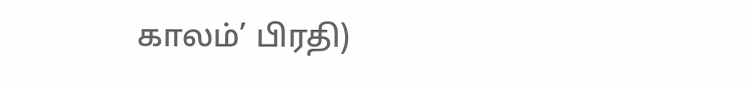காலம்’ பிரதி)